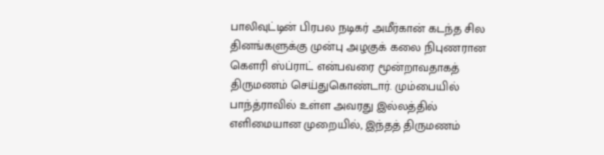பாலிவுட்டின் பிரபல நடிகர் அமீர்கான் கடந்த சில தினங்களுக்கு முன்பு அழகுக் கலை நிபுணரான கௌரி ஸ்ப்ராட் என்பவரை மூன்றாவதாகத் திருமணம் செய்துகொண்டார். மும்பையில் பாந்த்ராவில் உள்ள அவரது இல்லத்தில் எளிமையான முறையில், இந்தத் திருமணம்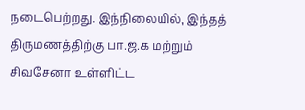நடைபெற்றது. இந்நிலையில், இந்தத் திருமணத்திற்கு பா.ஜ.க மற்றும் சிவசேனா உள்ளிட்ட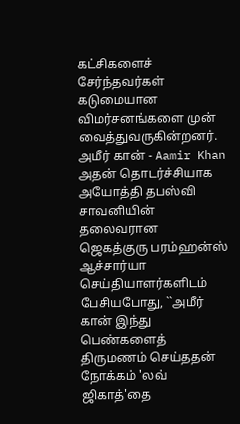கட்சிகளைச் சேர்ந்தவர்கள் கடுமையான விமர்சனங்களை முன் வைத்துவருகின்றனர். அமீர் கான் - Aamir Khan அதன் தொடர்ச்சியாக அயோத்தி தபஸ்வி சாவனியின் தலைவரான ஜெகத்குரு பரம்ஹன்ஸ் ஆச்சார்யா செய்தியாளர்களிடம் பேசியபோது, ``அமீர் கான் இந்து பெண்களைத் திருமணம் செய்ததன் நோக்கம் 'லவ் ஜிகாத்'தை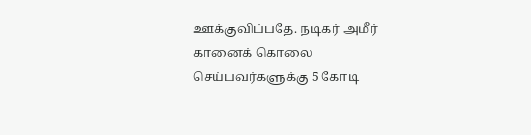ஊக்குவிப்பதே. நடிகர் அமீர் கானைக் கொலை செய்பவர்களுக்கு 5 கோடி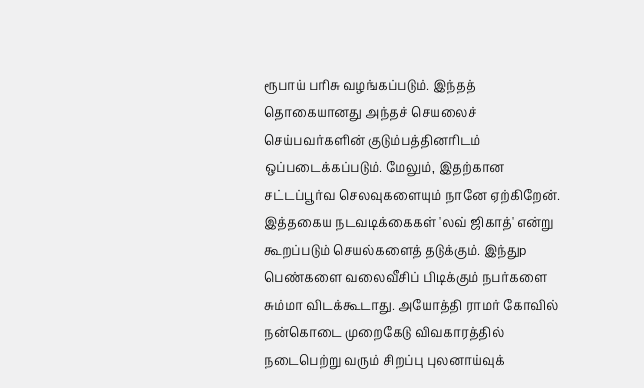ரூபாய் பரிசு வழங்கப்படும். இந்தத் தொகையானது அந்தச் செயலைச் செய்பவர்களின் குடும்பத்தினரிடம் ஒப்படைக்கப்படும். மேலும், இதற்கான சட்டப்பூர்வ செலவுகளையும் நானே ஏற்கிறேன். இத்தகைய நடவடிக்கைகள் 'லவ் ஜிகாத்' என்று கூறப்படும் செயல்களைத் தடுக்கும். இந்துp பெண்களை வலைவீசிப் பிடிக்கும் நபர்களை சும்மா விடக்கூடாது. அயோத்தி ராமர் கோவில் நன்கொடை முறைகேடு விவகாரத்தில் நடைபெற்று வரும் சிறப்பு புலனாய்வுக்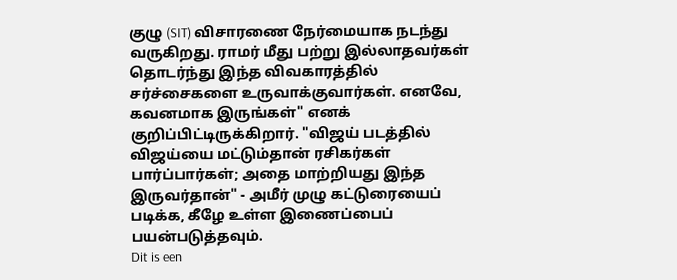குழு (SIT) விசாரணை நேர்மையாக நடந்து வருகிறது. ராமர் மீது பற்று இல்லாதவர்கள் தொடர்ந்து இந்த விவகாரத்தில் சர்ச்சைகளை உருவாக்குவார்கள். எனவே, கவனமாக இருங்கள்" எனக் குறிப்பிட்டிருக்கிறார். "விஜய் படத்தில் விஜய்யை மட்டும்தான் ரசிகர்கள் பார்ப்பார்கள்; அதை மாற்றியது இந்த இருவர்தான்" - அமீர் முழு கட்டுரையைப் படிக்க, கீழே உள்ள இணைப்பைப் பயன்படுத்தவும்.
Dit is een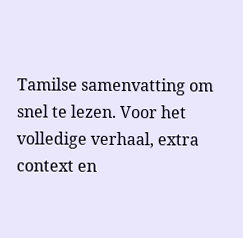Tamilse samenvatting om snel te lezen. Voor het volledige verhaal, extra context en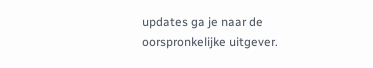updates ga je naar de oorspronkelijke uitgever.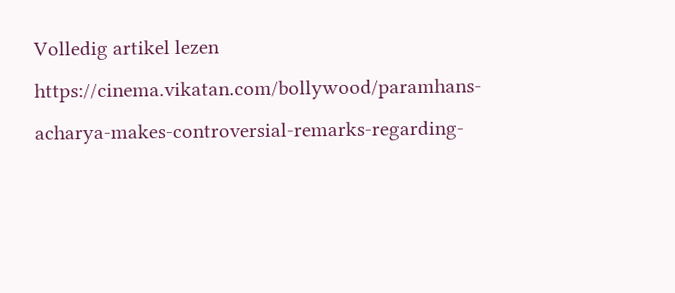Volledig artikel lezen
https://cinema.vikatan.com/bollywood/paramhans-acharya-makes-controversial-remarks-regarding-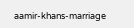aamir-khans-marriage